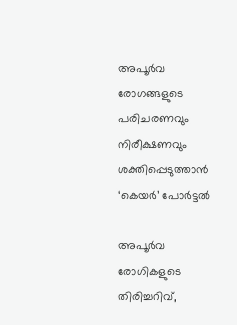അപൂർവ രോഗങ്ങളുടെ പരിചരണവും നിരീക്ഷണവും ശക്തിപ്പെടുത്താൻ ‘കെയർ’ പോർട്ടൽ

അപൂർവ രോഗികളുടെ തിരിച്ചറിവ്,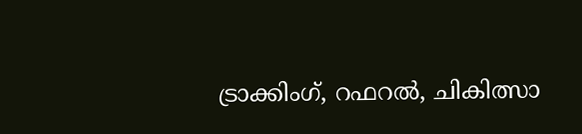ട്രാക്കിംഗ്, റഫറൽ, ചികിത്സാ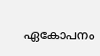ഏകോപനം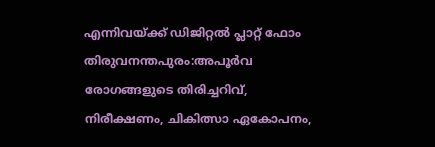എന്നിവയ്ക്ക് ഡിജിറ്റൽ പ്ലാറ്റ് ഫോം
തിരുവനന്തപുരം:അപൂർവ രോഗങ്ങളുടെ തിരിച്ചറിവ്, നിരീക്ഷണം, ചികിത്സാ ഏകോപനം,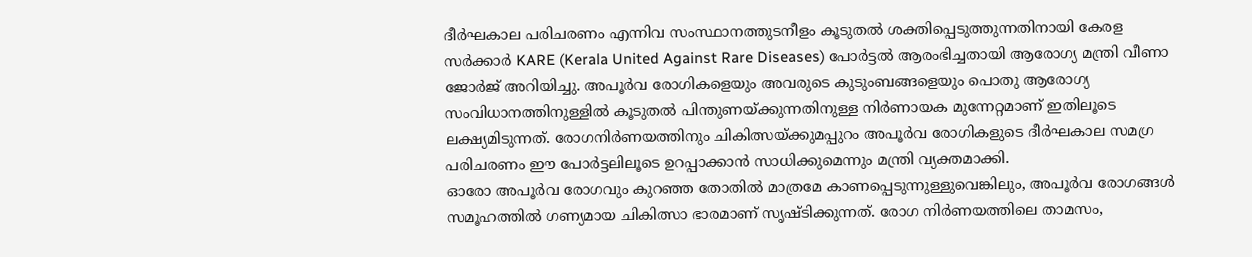ദീർഘകാല പരിചരണം എന്നിവ സംസ്ഥാനത്തുടനീളം കൂടുതൽ ശക്തിപ്പെടുത്തുന്നതിനായി കേരള സർക്കാർ KARE (Kerala United Against Rare Diseases) പോർട്ടൽ ആരംഭിച്ചതായി ആരോഗ്യ മന്ത്രി വീണാ ജോർജ് അറിയിച്ചു. അപൂർവ രോഗികളെയും അവരുടെ കുടുംബങ്ങളെയും പൊതു ആരോഗ്യ സംവിധാനത്തിനുള്ളിൽ കൂടുതൽ പിന്തുണയ്ക്കുന്നതിനുള്ള നിർണായക മുന്നേറ്റമാണ് ഇതിലൂടെ ലക്ഷ്യമിടുന്നത്. രോഗനിർണയത്തിനും ചികിത്സയ്ക്കുമപ്പുറം അപൂർവ രോഗികളുടെ ദീർഘകാല സമഗ്ര പരിചരണം ഈ പോർട്ടലിലൂടെ ഉറപ്പാക്കാൻ സാധിക്കുമെന്നും മന്ത്രി വ്യക്തമാക്കി.
ഓരോ അപൂർവ രോഗവും കുറഞ്ഞ തോതിൽ മാത്രമേ കാണപ്പെടുന്നുള്ളുവെങ്കിലും, അപൂർവ രോഗങ്ങൾ സമൂഹത്തിൽ ഗണ്യമായ ചികിത്സാ ഭാരമാണ് സൃഷ്ടിക്കുന്നത്. രോഗ നിർണയത്തിലെ താമസം,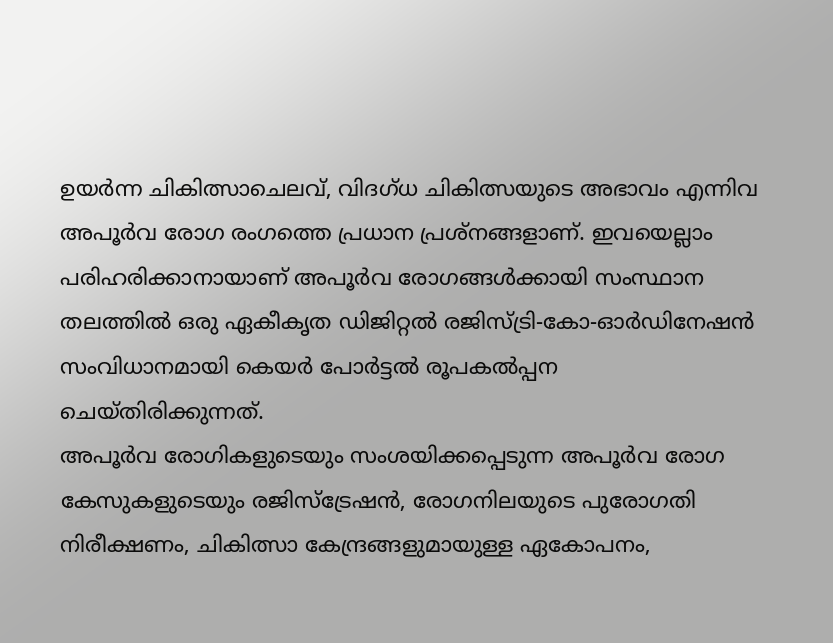ഉയർന്ന ചികിത്സാചെലവ്, വിദഗ്ധ ചികിത്സയുടെ അഭാവം എന്നിവ അപൂർവ രോഗ രംഗത്തെ പ്രധാന പ്രശ്നങ്ങളാണ്. ഇവയെല്ലാം പരിഹരിക്കാനായാണ് അപൂർവ രോഗങ്ങൾക്കായി സംസ്ഥാന തലത്തിൽ ഒരു ഏകീകൃത ഡിജിറ്റൽ രജിസ്ട്രി-കോ-ഓർഡിനേഷൻ സംവിധാനമായി കെയർ പോർട്ടൽ രൂപകൽപ്പന ചെയ്തിരിക്കുന്നത്.
അപൂർവ രോഗികളുടെയും സംശയിക്കപ്പെടുന്ന അപൂർവ രോഗ കേസുകളുടെയും രജിസ്ട്രേഷൻ, രോഗനിലയുടെ പുരോഗതി നിരീക്ഷണം, ചികിത്സാ കേന്ദ്രങ്ങളുമായുള്ള ഏകോപനം,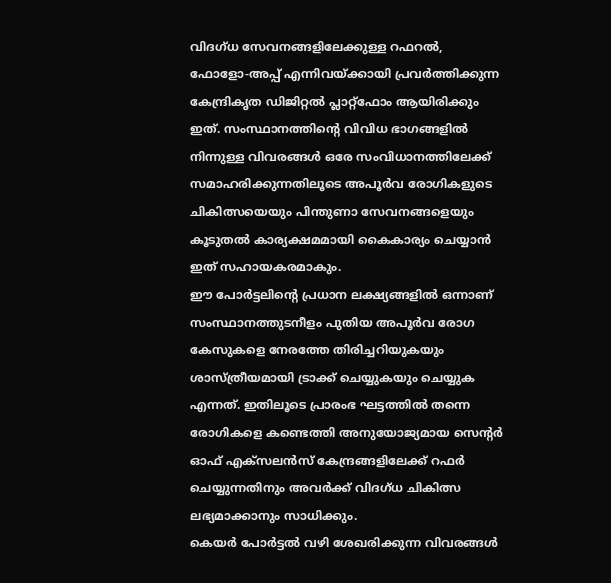വിദഗ്ധ സേവനങ്ങളിലേക്കുള്ള റഫറൽ, ഫോളോ-അപ്പ് എന്നിവയ്ക്കായി പ്രവർത്തിക്കുന്ന കേന്ദ്രികൃത ഡിജിറ്റൽ പ്ലാറ്റ്ഫോം ആയിരിക്കും ഇത്. സംസ്ഥാനത്തിന്റെ വിവിധ ഭാഗങ്ങളിൽ നിന്നുള്ള വിവരങ്ങൾ ഒരേ സംവിധാനത്തിലേക്ക് സമാഹരിക്കുന്നതിലൂടെ അപൂർവ രോഗികളുടെ ചികിത്സയെയും പിന്തുണാ സേവനങ്ങളെയും കൂടുതൽ കാര്യക്ഷമമായി കൈകാര്യം ചെയ്യാൻ ഇത് സഹായകരമാകും.
ഈ പോർട്ടലിൻ്റെ പ്രധാന ലക്ഷ്യങ്ങളിൽ ഒന്നാണ് സംസ്ഥാനത്തുടനീളം പുതിയ അപൂർവ രോഗ കേസുകളെ നേരത്തേ തിരിച്ചറിയുകയും ശാസ്ത്രീയമായി ട്രാക്ക് ചെയ്യുകയും ചെയ്യുക എന്നത്. ഇതിലൂടെ പ്രാരംഭ ഘട്ടത്തിൽ തന്നെ രോഗികളെ കണ്ടെത്തി അനുയോജ്യമായ സെന്റർ ഓഫ് എക്സലൻസ് കേന്ദ്രങ്ങളിലേക്ക് റഫർ ചെയ്യുന്നതിനും അവർക്ക് വിദഗ്ധ ചികിത്സ ലഭ്യമാക്കാനും സാധിക്കും.
കെയർ പോർട്ടൽ വഴി ശേഖരിക്കുന്ന വിവരങ്ങൾ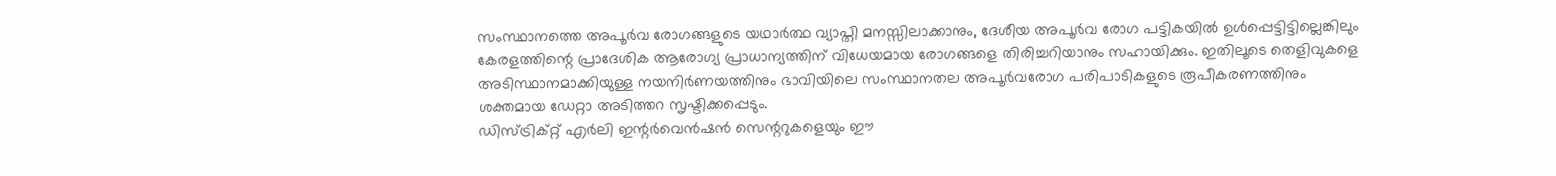സംസ്ഥാനത്തെ അപൂർവ രോഗങ്ങളുടെ യഥാർത്ഥ വ്യാപ്തി മനസ്സിലാക്കാനും, ദേശീയ അപൂർവ രോഗ പട്ടികയിൽ ഉൾപ്പെട്ടിട്ടില്ലെങ്കിലും കേരളത്തിന്റെ പ്രാദേശിക ആരോഗ്യ പ്രാധാന്യത്തിന് വിധേയമായ രോഗങ്ങളെ തിരിച്ചറിയാനും സഹായിക്കും. ഇതിലൂടെ തെളിവുകളെ അടിസ്ഥാനമാക്കിയുള്ള നയനിർണയത്തിനും ഭാവിയിലെ സംസ്ഥാനതല അപൂർവരോഗ പരിപാടികളുടെ രൂപീകരണത്തിനും ശക്തമായ ഡേറ്റാ അടിത്തറ സൃഷ്ടിക്കപ്പെടും.
ഡിസ്ട്രിക്റ്റ് എർലി ഇന്റർവെൻഷൻ സെന്ററുകളെയും ഈ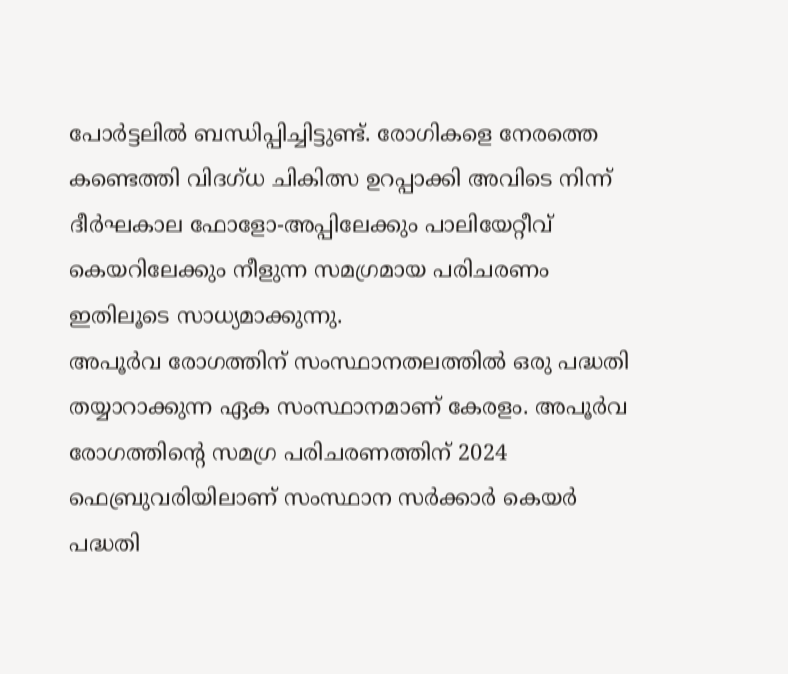പോർട്ടലിൽ ബന്ധിപ്പിച്ചിട്ടുണ്ട്. രോഗികളെ നേരത്തെ കണ്ടെത്തി വിദഗ്ധ ചികിത്സ ഉറപ്പാക്കി അവിടെ നിന്ന് ദീർഘകാല ഫോളോ-അപ്പിലേക്കും പാലിയേറ്റീവ് കെയറിലേക്കും നീളുന്ന സമഗ്രമായ പരിചരണം ഇതിലൂടെ സാധ്യമാക്കുന്നു.
അപൂർവ രോഗത്തിന് സംസ്ഥാനതലത്തിൽ ഒരു പദ്ധതി തയ്യാറാക്കുന്ന ഏക സംസ്ഥാനമാണ് കേരളം. അപൂർവ രോഗത്തിന്റെ സമഗ്ര പരിചരണത്തിന് 2024 ഫെബ്രുവരിയിലാണ് സംസ്ഥാന സർക്കാർ കെയർ പദ്ധതി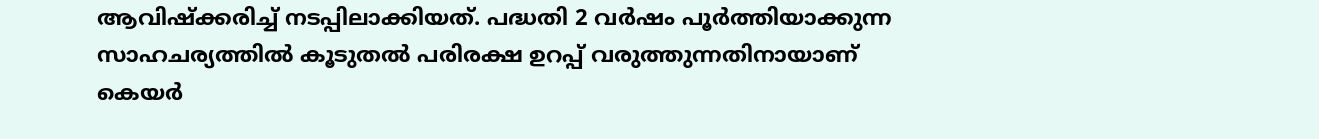ആവിഷ്ക്കരിച്ച് നടപ്പിലാക്കിയത്. പദ്ധതി 2 വർഷം പൂർത്തിയാക്കുന്ന സാഹചര്യത്തിൽ കൂടുതൽ പരിരക്ഷ ഉറപ്പ് വരുത്തുന്നതിനായാണ് കെയർ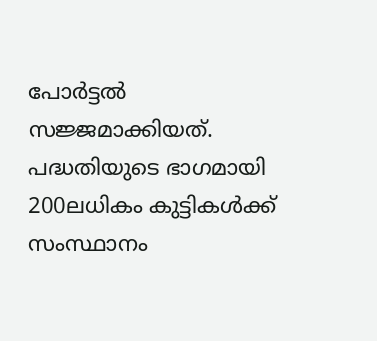പോർട്ടൽ സജ്ജമാക്കിയത്. പദ്ധതിയുടെ ഭാഗമായി 200ലധികം കുട്ടികൾക്ക് സംസ്ഥാനം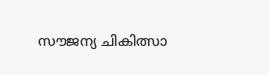സൗജന്യ ചികിത്സാ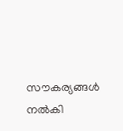സൗകര്യങ്ങൾ നൽകി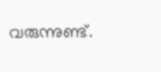വരുന്നുണ്ട്.